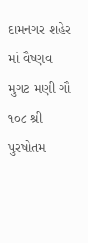દામનગર શહેર માં વૈષ્ણવ મુગટ મણી ગૌ ૧૦૮ શ્રી પુરષોતમ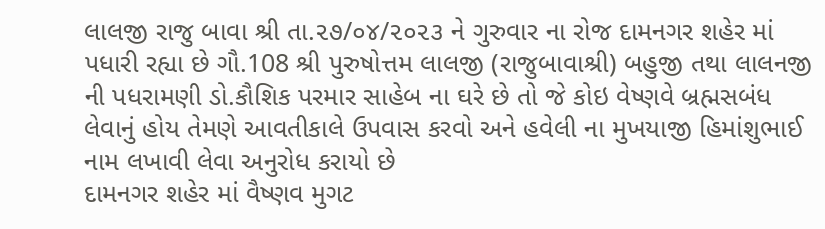લાલજી રાજુ બાવા શ્રી તા.૨૭/૦૪/૨૦૨૩ ને ગુરુવાર ના રોજ દામનગર શહેર માં પધારી રહ્યા છે ગૌ.108 શ્રી પુરુષોત્તમ લાલજી (રાજુબાવાશ્રી) બહુજી તથા લાલનજી ની પધરામણી ડો.કૌશિક પરમાર સાહેબ ના ઘરે છે તો જે કોઇ વેષ્ણવે બ્રહ્મસબંધ લેવાનું હોય તેમણે આવતીકાલે ઉપવાસ કરવો અને હવેલી ના મુખયાજી હિમાંશુભાઈ નામ લખાવી લેવા અનુરોધ કરાયો છે
દામનગર શહેર માં વૈષ્ણવ મુગટ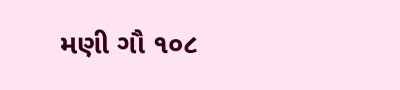મણી ગૌ ૧૦૮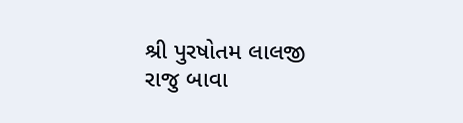શ્રી પુરષોતમ લાલજી રાજુ બાવા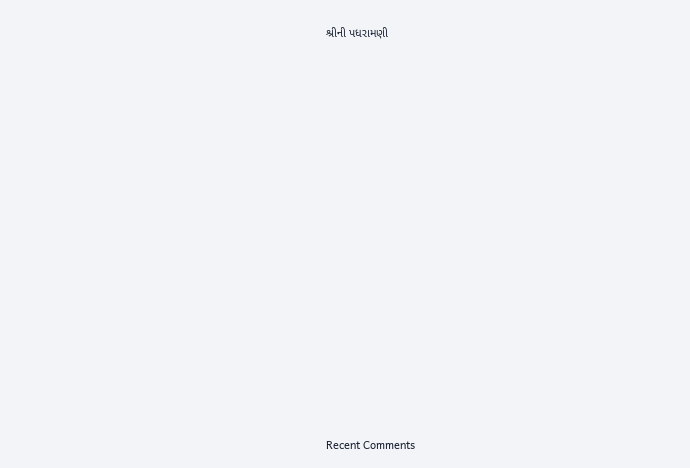શ્રીની પધરામણી


















Recent Comments